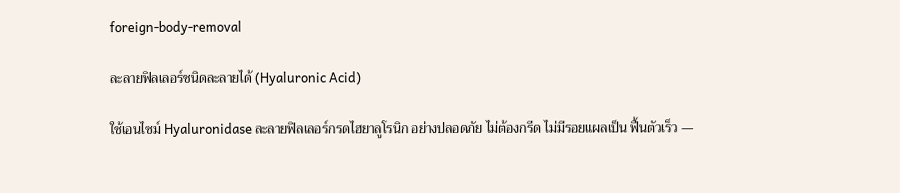foreign-body-removal

ละลายฟิลเลอร์ชนิดละลายได้ (Hyaluronic Acid)

ใช้เอนไซม์ Hyaluronidase ละลายฟิลเลอร์กรดไฮยาลูโรนิก อย่างปลอดภัย ไม่ต้องกรีด ไม่มีรอยแผลเป็น ฟื้นตัวเร็ว —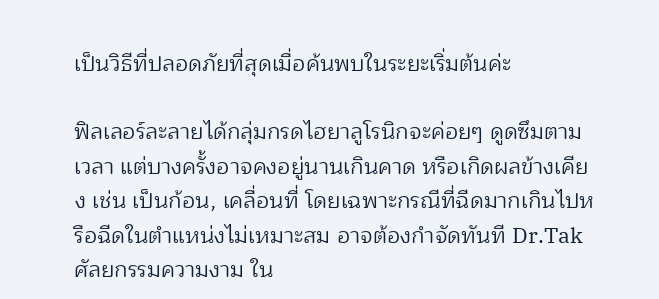เป็นวิธีที่ปลอดภัยที่สุดเมื่อค้นพบในระยะเริ่มต้นค่ะ

ฟิลเลอร์ละลายได้กลุ่มกรดไฮยาลูโรนิกจะค่อยๆ ดูดซึมตามเวลา แต่บางครั้งอาจคงอยู่นานเกินคาด หรือเกิดผลข้างเคียง เช่น เป็นก้อน, เคลื่อนที่ โดยเฉพาะกรณีที่ฉีดมากเกินไปหรือฉีดในตำแหน่งไม่เหมาะสม อาจต้องกำจัดทันที Dr.Tak ศัลยกรรมความงาม ใน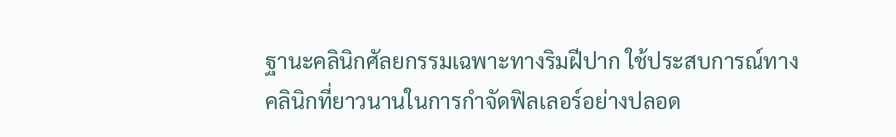ฐานะคลินิกศัลยกรรมเฉพาะทางริมฝีปาก ใช้ประสบการณ์ทางคลินิกที่ยาวนานในการกำจัดฟิลเลอร์อย่างปลอด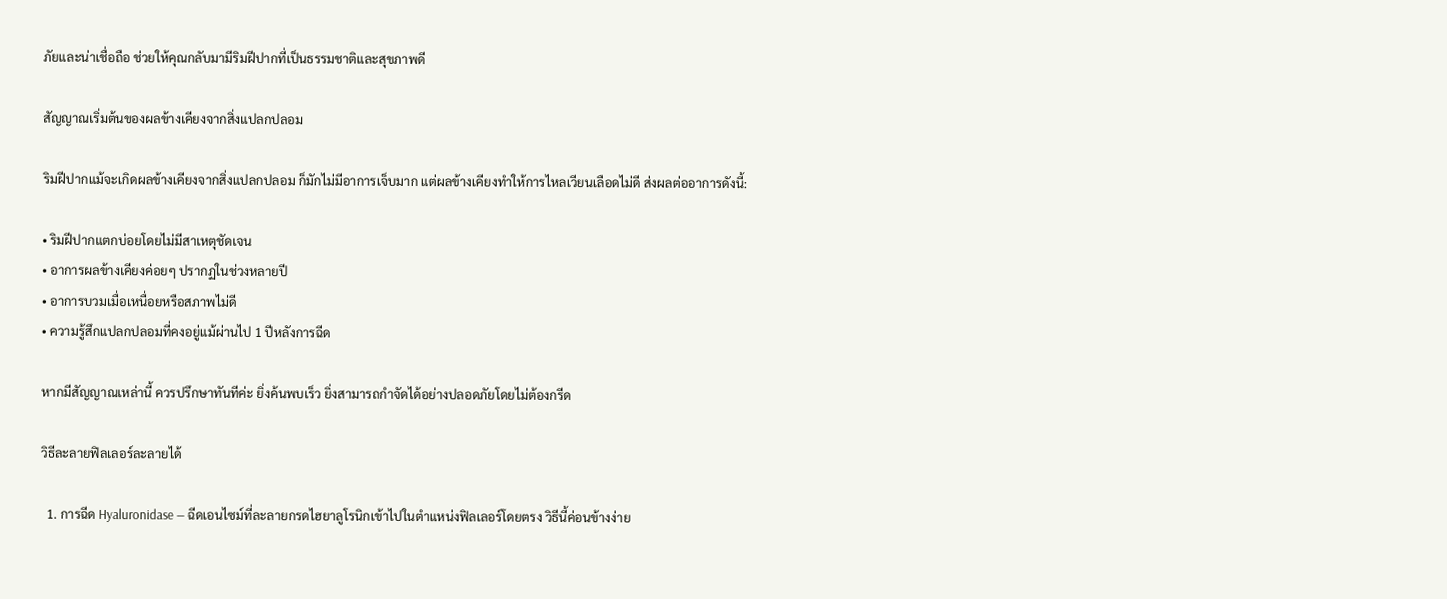ภัยและน่าเชื่อถือ ช่วยให้คุณกลับมามีริมฝีปากที่เป็นธรรมชาติและสุขภาพดี

สัญญาณเริ่มต้นของผลข้างเคียงจากสิ่งแปลกปลอม

ริมฝีปากแม้จะเกิดผลข้างเคียงจากสิ่งแปลกปลอม ก็มักไม่มีอาการเจ็บมาก แต่ผลข้างเคียงทำให้การไหลเวียนเลือดไม่ดี ส่งผลต่ออาการดังนี้:

• ริมฝีปากแตกบ่อยโดยไม่มีสาเหตุชัดเจน
• อาการผลข้างเคียงค่อยๆ ปรากฏในช่วงหลายปี
• อาการบวมเมื่อเหนื่อยหรือสภาพไม่ดี
• ความรู้สึกแปลกปลอมที่คงอยู่แม้ผ่านไป 1 ปีหลังการฉีด

หากมีสัญญาณเหล่านี้ ควรปรึกษาทันทีค่ะ ยิ่งค้นพบเร็ว ยิ่งสามารถกำจัดได้อย่างปลอดภัยโดยไม่ต้องกรีด

วิธีละลายฟิลเลอร์ละลายได้

  1. การฉีด Hyaluronidase — ฉีดเอนไซม์ที่ละลายกรดไฮยาลูโรนิกเข้าไปในตำแหน่งฟิลเลอร์โดยตรง วิธีนี้ค่อนข้างง่าย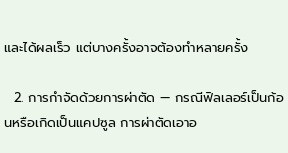และได้ผลเร็ว แต่บางครั้งอาจต้องทำหลายครั้ง

  2. การกำจัดด้วยการผ่าตัด — กรณีฟิลเลอร์เป็นก้อนหรือเกิดเป็นแคปซูล การผ่าตัดเอาอ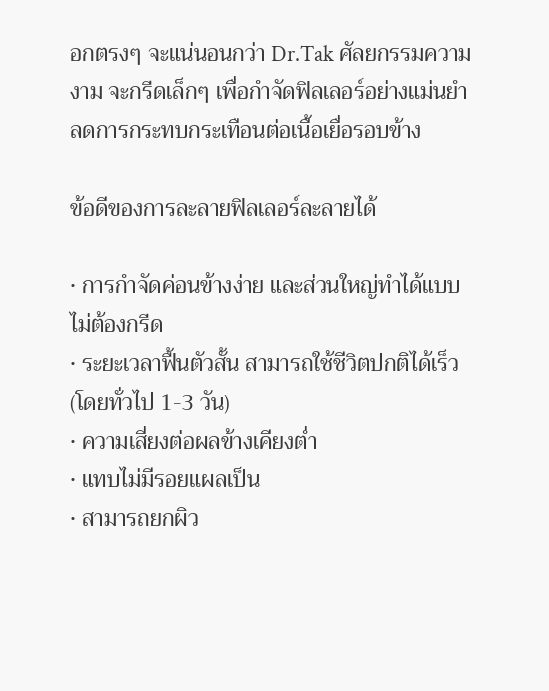อกตรงๆ จะแน่นอนกว่า Dr.Tak ศัลยกรรมความงาม จะกรีดเล็กๆ เพื่อกำจัดฟิลเลอร์อย่างแม่นยำ ลดการกระทบกระเทือนต่อเนื้อเยื่อรอบข้าง

ข้อดีของการละลายฟิลเลอร์ละลายได้

• การกำจัดค่อนข้างง่าย และส่วนใหญ่ทำได้แบบไม่ต้องกรีด
• ระยะเวลาฟื้นตัวสั้น สามารถใช้ชีวิตปกติได้เร็ว (โดยทั่วไป 1-3 วัน)
• ความเสี่ยงต่อผลข้างเคียงต่ำ
• แทบไม่มีรอยแผลเป็น
• สามารถยกผิว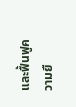และฟื้นฟูความยื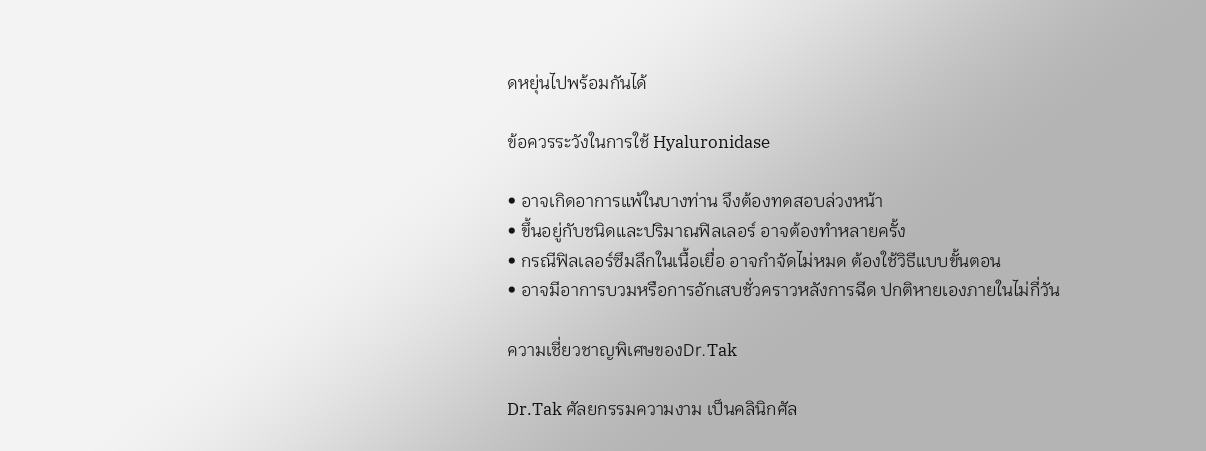ดหยุ่นไปพร้อมกันได้

ข้อควรระวังในการใช้ Hyaluronidase

• อาจเกิดอาการแพ้ในบางท่าน จึงต้องทดสอบล่วงหน้า
• ขึ้นอยู่กับชนิดและปริมาณฟิลเลอร์ อาจต้องทำหลายครั้ง
• กรณีฟิลเลอร์ซึมลึกในเนื้อเยื่อ อาจกำจัดไม่หมด ต้องใช้วิธีแบบขั้นตอน
• อาจมีอาการบวมหรือการอักเสบชั่วคราวหลังการฉีด ปกติหายเองภายในไม่กี่วัน

ความเชี่ยวชาญพิเศษของDr.Tak

Dr.Tak ศัลยกรรมความงาม เป็นคลินิกศัล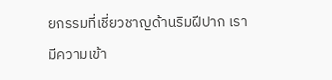ยกรรมที่เชี่ยวชาญด้านริมฝีปาก เรามีความเข้า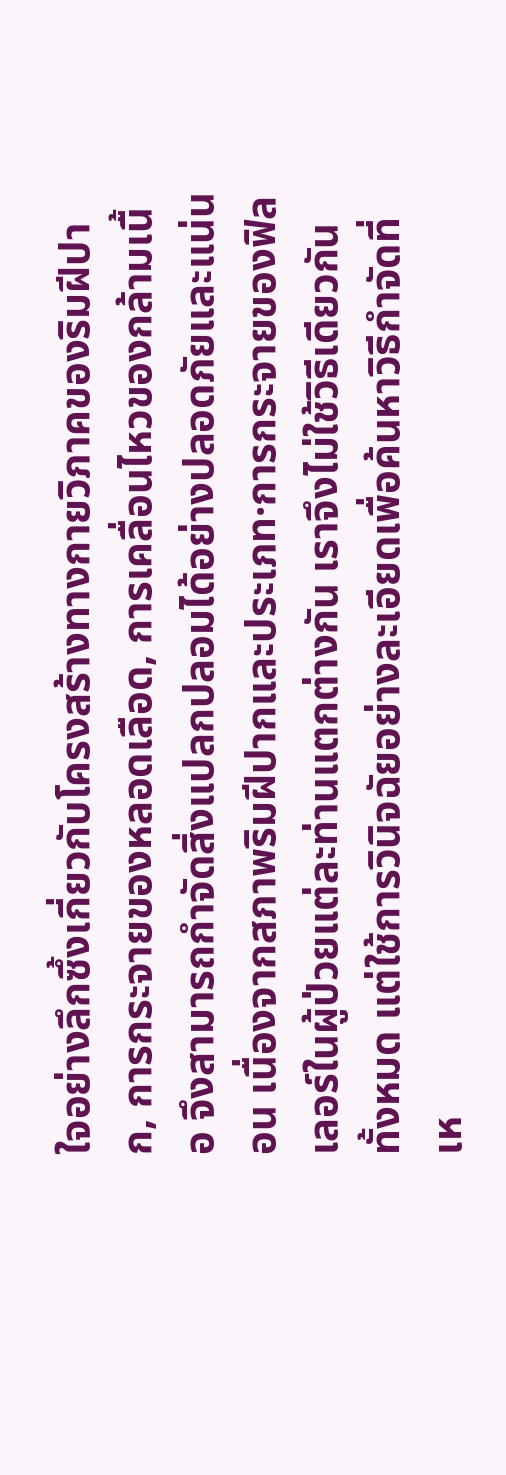ใจอย่างลึกซึ้งเกี่ยวกับโครงสร้างทางกายวิภาคของริมฝีปาก, การกระจายของหลอดเลือด, การเคลื่อนไหวของกล้ามเนื้อ จึงสามารถกำจัดสิ่งแปลกปลอมได้อย่างปลอดภัยและแน่นอน เนื่องจากสภาพริมฝีปากและประเภท·การกระจายของฟิลเลอร์ในผู้ป่วยแต่ละท่านแตกต่างกัน เราจึงไม่ใช้วิธีเดียวกันทั้งหมด แต่ใช้การวินิจฉัยอย่างละเอียดเพื่อค้นหาวิธีกำจัดที่เห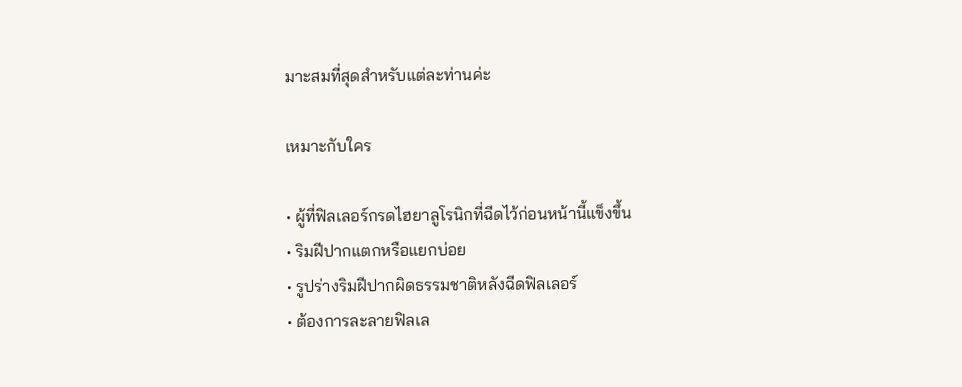มาะสมที่สุดสำหรับแต่ละท่านค่ะ

เหมาะกับใคร

• ผู้ที่ฟิลเลอร์กรดไฮยาลูโรนิกที่ฉีดไว้ก่อนหน้านี้แข็งขึ้น
• ริมฝีปากแตกหรือแยกบ่อย
• รูปร่างริมฝีปากผิดธรรมชาติหลังฉีดฟิลเลอร์
• ต้องการละลายฟิลเล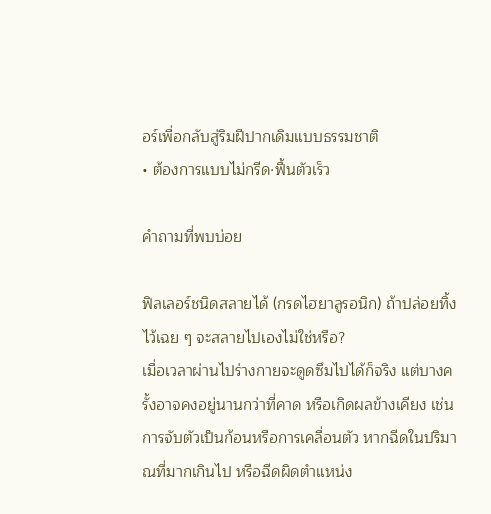อร์เพื่อกลับสู่ริมฝีปากเดิมแบบธรรมชาติ
• ต้องการแบบไม่กรีด·ฟื้นตัวเร็ว

คำถามที่พบบ่อย

ฟิลเลอร์ชนิดสลายได้ (กรดไฮยาลูรอนิก) ถ้าปล่อยทิ้งไว้เฉย ๆ จะสลายไปเองไม่ใช่หรือ?
เมื่อเวลาผ่านไปร่างกายจะดูดซึมไปได้ก็จริง แต่บางครั้งอาจคงอยู่นานกว่าที่คาด หรือเกิดผลข้างเคียง เช่น การจับตัวเป็นก้อนหรือการเคลื่อนตัว หากฉีดในปริมาณที่มากเกินไป หรือฉีดผิดตำแหน่ง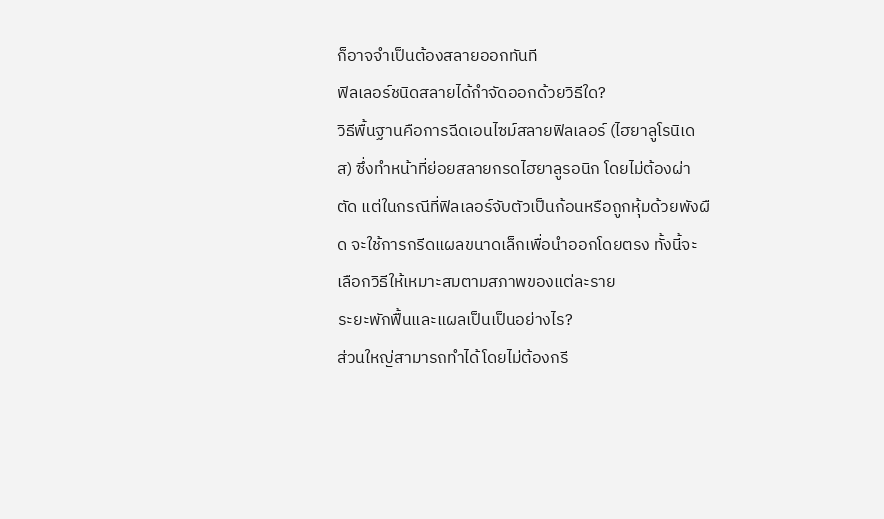ก็อาจจำเป็นต้องสลายออกทันที
ฟิลเลอร์ชนิดสลายได้กำจัดออกด้วยวิธีใด?
วิธีพื้นฐานคือการฉีดเอนไซม์สลายฟิลเลอร์ (ไฮยาลูโรนิเดส) ซึ่งทำหน้าที่ย่อยสลายกรดไฮยาลูรอนิก โดยไม่ต้องผ่าตัด แต่ในกรณีที่ฟิลเลอร์จับตัวเป็นก้อนหรือถูกหุ้มด้วยพังผืด จะใช้การกรีดแผลขนาดเล็กเพื่อนำออกโดยตรง ทั้งนี้จะเลือกวิธีให้เหมาะสมตามสภาพของแต่ละราย
ระยะพักฟื้นและแผลเป็นเป็นอย่างไร?
ส่วนใหญ่สามารถทำได้โดยไม่ต้องกรี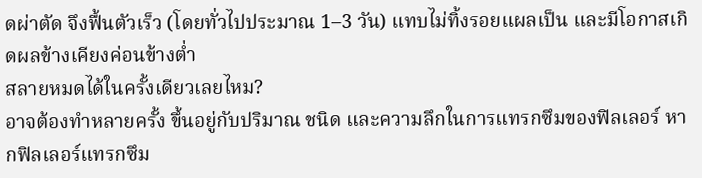ดผ่าตัด จึงฟื้นตัวเร็ว (โดยทั่วไปประมาณ 1–3 วัน) แทบไม่ทิ้งรอยแผลเป็น และมีโอกาสเกิดผลข้างเคียงค่อนข้างต่ำ
สลายหมดได้ในครั้งเดียวเลยไหม?
อาจต้องทำหลายครั้ง ขึ้นอยู่กับปริมาณ ชนิด และความลึกในการแทรกซึมของฟิลเลอร์ หากฟิลเลอร์แทรกซึม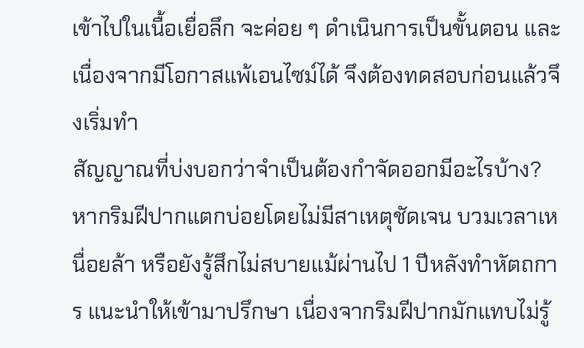เข้าไปในเนื้อเยื่อลึก จะค่อย ๆ ดำเนินการเป็นขั้นตอน และเนื่องจากมีโอกาสแพ้เอนไซม์ได้ จึงต้องทดสอบก่อนแล้วจึงเริ่มทำ
สัญญาณที่บ่งบอกว่าจำเป็นต้องกำจัดออกมีอะไรบ้าง?
หากริมฝีปากแตกบ่อยโดยไม่มีสาเหตุชัดเจน บวมเวลาเหนื่อยล้า หรือยังรู้สึกไม่สบายแม้ผ่านไป 1 ปีหลังทำหัตถการ แนะนำให้เข้ามาปรึกษา เนื่องจากริมฝีปากมักแทบไม่รู้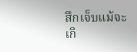สึกเจ็บแม้จะเกิ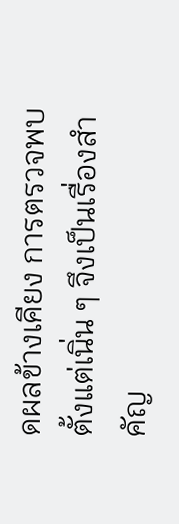ดผลข้างเคียง การตรวจพบตั้งแต่เนิ่น ๆ จึงเป็นเรื่องสำคัญ